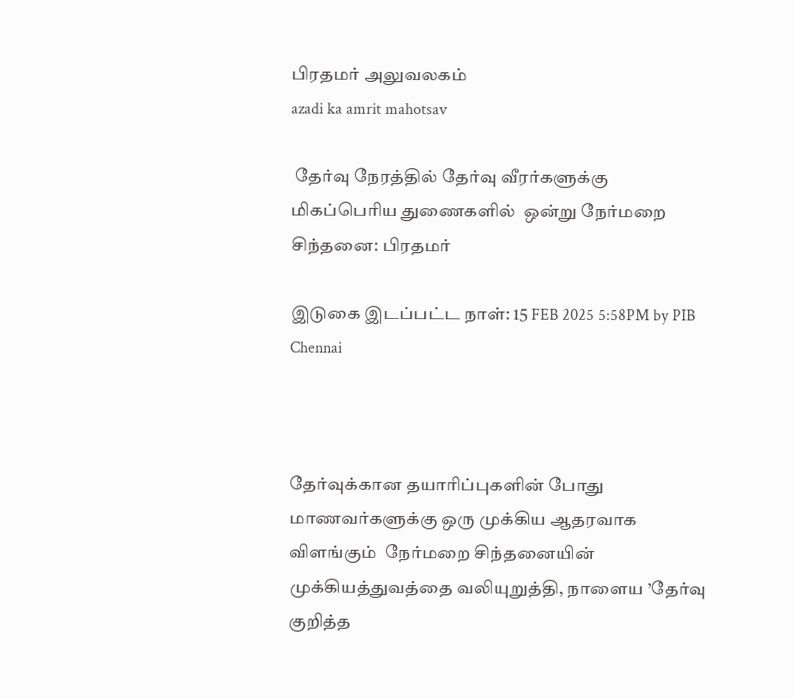பிரதமர் அலுவலகம்
azadi ka amrit mahotsav

 தேர்வு நேரத்தில் தேர்வு வீரர்களுக்கு  மிகப்பெரிய துணைகளில்  ஒன்று நேர்மறை சிந்தனை: பிரதமர்

இடுகை இடப்பட்ட நாள்: 15 FEB 2025 5:58PM by PIB Chennai



தேர்வுக்கான தயாரிப்புகளின் போது மாணவர்களுக்கு ஒரு முக்கிய ஆதரவாக விளங்கும்  நேர்மறை சிந்தனையின் முக்கியத்துவத்தை வலியுறுத்தி, நாளைய ’தேர்வு குறித்த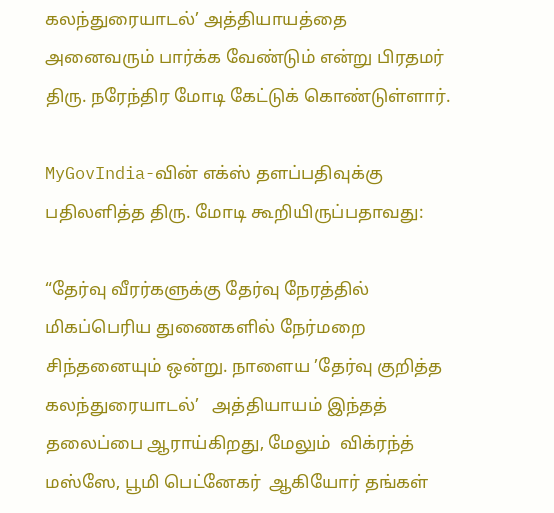கலந்துரையாடல்’ அத்தியாயத்தை  அனைவரும் பார்க்க வேண்டும் என்று பிரதமர் திரு. நரேந்திர மோடி கேட்டுக் கொண்டுள்ளார்.

MyGovIndia-வின் எக்ஸ் தளப்பதிவுக்கு பதிலளித்த திரு. மோடி கூறியிருப்பதாவது:

“தேர்வு வீரர்களுக்கு தேர்வு நேரத்தில் மிகப்பெரிய துணைகளில் நேர்மறை சிந்தனையும் ஒன்று. நாளைய ’தேர்வு குறித்த கலந்துரையாடல்’   அத்தியாயம் இந்தத் தலைப்பை ஆராய்கிறது, மேலும்  விக்ரந்த் மஸ்ஸே, பூமி பெட்னேகர்  ஆகியோர் தங்கள்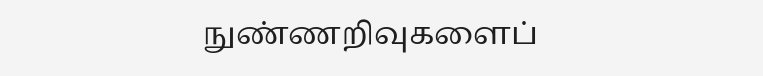நுண்ணறிவுகளைப்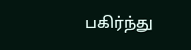பகிர்ந்து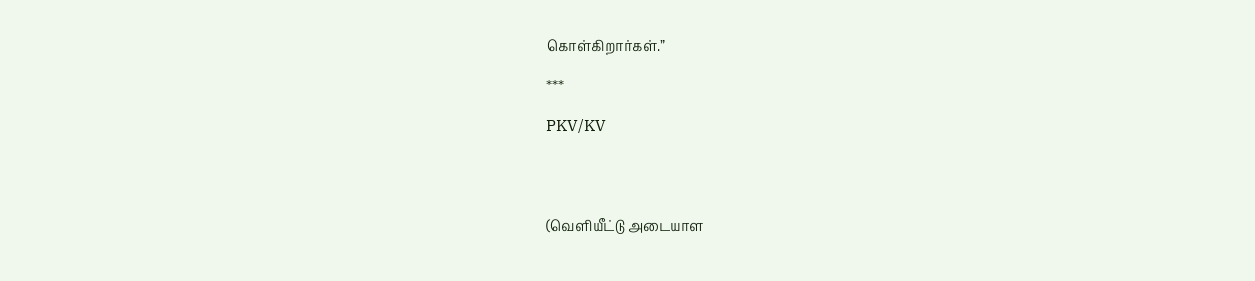கொள்கிறார்கள்.”

***

PKV/KV




(வெளியீட்டு அடையாள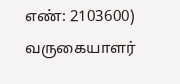எண்: 2103600) வருகையாளர்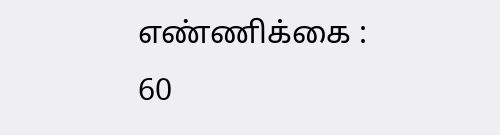எண்ணிக்கை : 60